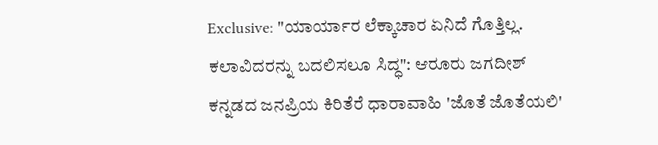Exclusive: "ಯಾರ್ಯಾರ ಲೆಕ್ಕಾಚಾರ ಏನಿದೆ ಗೊತ್ತಿಲ್ಲ. ಕಲಾವಿದರನ್ನು ಬದಲಿಸಲೂ ಸಿದ್ಧ": ಆರೂರು ಜಗದೀಶ್
ಕನ್ನಡದ ಜನಪ್ರಿಯ ಕಿರಿತೆರೆ ಧಾರಾವಾಹಿ 'ಜೊತೆ ಜೊತೆಯಲಿ'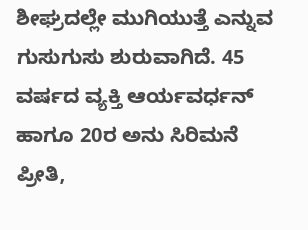ಶೀಘ್ರದಲ್ಲೇ ಮುಗಿಯುತ್ತೆ ಎನ್ನುವ ಗುಸುಗುಸು ಶುರುವಾಗಿದೆ. 45 ವರ್ಷದ ವ್ಯಕ್ತಿ ಆರ್ಯವರ್ಧನ್ ಹಾಗೂ 20ರ ಅನು ಸಿರಿಮನೆ ಪ್ರೀತಿ,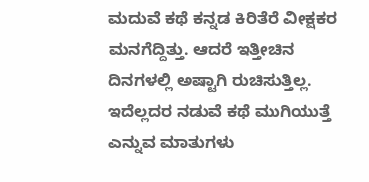ಮದುವೆ ಕಥೆ ಕನ್ನಡ ಕಿರಿತೆರೆ ವೀಕ್ಷಕರ ಮನಗೆದ್ದಿತ್ತು. ಆದರೆ ಇತ್ತೀಚಿನ ದಿನಗಳಲ್ಲಿ ಅಷ್ಟಾಗಿ ರುಚಿಸುತ್ತಿಲ್ಲ. ಇದೆಲ್ಲದರ ನಡುವೆ ಕಥೆ ಮುಗಿಯುತ್ತೆ ಎನ್ನುವ ಮಾತುಗಳು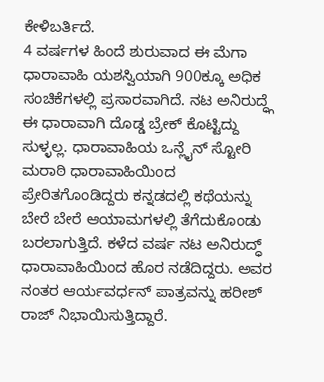ಕೇಳಿಬರ್ತಿದೆ.
4 ವರ್ಷಗಳ ಹಿಂದೆ ಶುರುವಾದ ಈ ಮೆಗಾ ಧಾರಾವಾಹಿ ಯಶಸ್ವಿಯಾಗಿ 900ಕ್ಕೂ ಅಧಿಕ ಸಂಚಿಕೆಗಳಲ್ಲಿ ಪ್ರಸಾರವಾಗಿದೆ. ನಟ ಅನಿರುದ್ಧ್ಗೆ ಈ ಧಾರಾವಾಗಿ ದೊಡ್ಡ ಬ್ರೇಕ್ ಕೊಟ್ಟಿದ್ದು ಸುಳ್ಳಲ್ಲ. ಧಾರಾವಾಹಿಯ ಒನ್ಲೈನ್ ಸ್ಟೋರಿ ಮರಾಠಿ ಧಾರಾವಾಹಿಯಿಂದ ಪ್ರೇರಿತಗೊಂಡಿದ್ದರು ಕನ್ನಡದಲ್ಲಿ ಕಥೆಯನ್ನು ಬೇರೆ ಬೇರೆ ಆಯಾಮಗಳಲ್ಲಿ ತೆಗೆದುಕೊಂಡು ಬರಲಾಗುತ್ತಿದೆ. ಕಳೆದ ವರ್ಷ ನಟ ಅನಿರುದ್ಧ್ ಧಾರಾವಾಹಿಯಿಂದ ಹೊರ ನಡೆದಿದ್ದರು. ಅವರ ನಂತರ ಆರ್ಯವರ್ಧನ್ ಪಾತ್ರವನ್ನು ಹರೀಶ್ ರಾಜ್ ನಿಭಾಯಿಸುತ್ತಿದ್ದಾರೆ.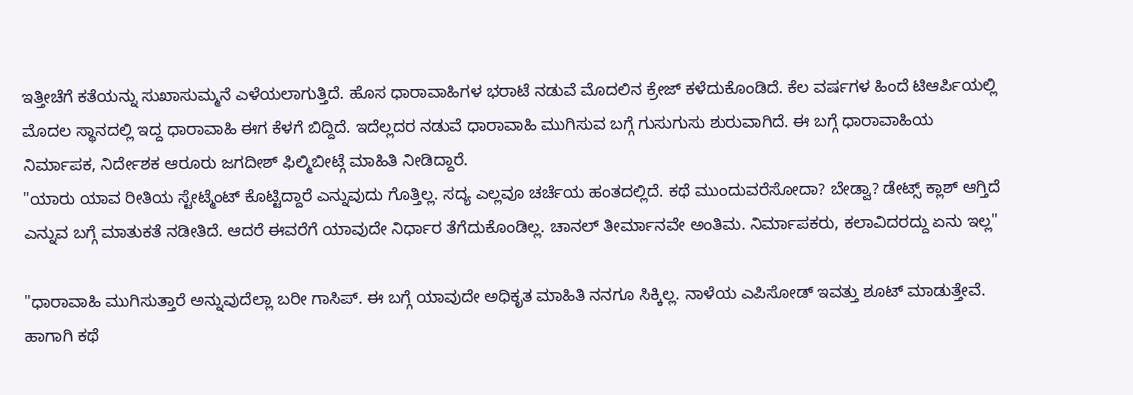ಇತ್ತೀಚೆಗೆ ಕತೆಯನ್ನು ಸುಖಾಸುಮ್ಮನೆ ಎಳೆಯಲಾಗುತ್ತಿದೆ. ಹೊಸ ಧಾರಾವಾಹಿಗಳ ಭರಾಟೆ ನಡುವೆ ಮೊದಲಿನ ಕ್ರೇಜ್ ಕಳೆದುಕೊಂಡಿದೆ. ಕೆಲ ವರ್ಷಗಳ ಹಿಂದೆ ಟಿಆರ್ಪಿಯಲ್ಲಿ ಮೊದಲ ಸ್ಥಾನದಲ್ಲಿ ಇದ್ದ ಧಾರಾವಾಹಿ ಈಗ ಕೆಳಗೆ ಬಿದ್ದಿದೆ. ಇದೆಲ್ಲದರ ನಡುವೆ ಧಾರಾವಾಹಿ ಮುಗಿಸುವ ಬಗ್ಗೆ ಗುಸುಗುಸು ಶುರುವಾಗಿದೆ. ಈ ಬಗ್ಗೆ ಧಾರಾವಾಹಿಯ ನಿರ್ಮಾಪಕ, ನಿರ್ದೇಶಕ ಆರೂರು ಜಗದೀಶ್ ಫಿಲ್ಮಿಬೀಟ್ಗೆ ಮಾಹಿತಿ ನೀಡಿದ್ದಾರೆ.
"ಯಾರು ಯಾವ ರೀತಿಯ ಸ್ಟೇಟ್ಮೆಂಟ್ ಕೊಟ್ಟಿದ್ದಾರೆ ಎನ್ನುವುದು ಗೊತ್ತಿಲ್ಲ. ಸದ್ಯ ಎಲ್ಲವೂ ಚರ್ಚೆಯ ಹಂತದಲ್ಲಿದೆ. ಕಥೆ ಮುಂದುವರೆಸೋದಾ? ಬೇಡ್ವಾ? ಡೇಟ್ಸ್ ಕ್ಲಾಶ್ ಆಗ್ತಿದೆ ಎನ್ನುವ ಬಗ್ಗೆ ಮಾತುಕತೆ ನಡೀತಿದೆ. ಆದರೆ ಈವರೆಗೆ ಯಾವುದೇ ನಿರ್ಧಾರ ತೆಗೆದುಕೊಂಡಿಲ್ಲ. ಚಾನಲ್ ತೀರ್ಮಾನವೇ ಅಂತಿಮ. ನಿರ್ಮಾಪಕರು, ಕಲಾವಿದರದ್ದು ಏನು ಇಲ್ಲ"

"ಧಾರಾವಾಹಿ ಮುಗಿಸುತ್ತಾರೆ ಅನ್ನುವುದೆಲ್ಲಾ ಬರೀ ಗಾಸಿಪ್. ಈ ಬಗ್ಗೆ ಯಾವುದೇ ಅಧಿಕೃತ ಮಾಹಿತಿ ನನಗೂ ಸಿಕ್ಕಿಲ್ಲ. ನಾಳೆಯ ಎಪಿಸೋಡ್ ಇವತ್ತು ಶೂಟ್ ಮಾಡುತ್ತೇವೆ. ಹಾಗಾಗಿ ಕಥೆ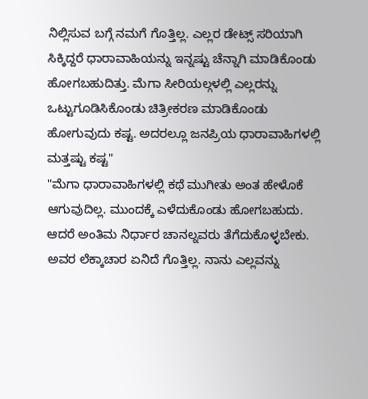ನಿಲ್ಲಿಸುವ ಬಗ್ಗೆ ನಮಗೆ ಗೊತ್ತಿಲ್ಲ. ಎಲ್ಲರ ಡೇಟ್ಸ್ ಸರಿಯಾಗಿ ಸಿಕ್ಕಿದ್ದರೆ ಧಾರಾವಾಹಿಯನ್ನು ಇನ್ನಷ್ಟು ಚೆನ್ನಾಗಿ ಮಾಡಿಕೊಂಡು ಹೋಗಬಹುದಿತ್ತು. ಮೆಗಾ ಸೀರಿಯಲ್ಗಳಲ್ಲಿ ಎಲ್ಲರನ್ನು ಒಟ್ಟುಗೂಡಿಸಿಕೊಂಡು ಚಿತ್ರೀಕರಣ ಮಾಡಿಕೊಂಡು ಹೋಗುವುದು ಕಷ್ಟ. ಅದರಲ್ಲೂ ಜನಪ್ರಿಯ ಧಾರಾವಾಹಿಗಳಲ್ಲಿ ಮತ್ತಷ್ಟು ಕಷ್ಟ"
"ಮೆಗಾ ಧಾರಾವಾಹಿಗಳಲ್ಲಿ ಕಥೆ ಮುಗೀತು ಅಂತ ಹೇಳೊಕೆ ಆಗುವುದಿಲ್ಲ. ಮುಂದಕ್ಕೆ ಎಳೆದುಕೊಂಡು ಹೋಗಬಹುದು. ಆದರೆ ಅಂತಿಮ ನಿರ್ಧಾರ ಚಾನಲ್ನವರು ತೆಗೆದುಕೊಳ್ಳಬೇಕು. ಅವರ ಲೆಕ್ಕಾಚಾರ ಏನಿದೆ ಗೊತ್ತಿಲ್ಲ. ನಾನು ಎಲ್ಲವನ್ನು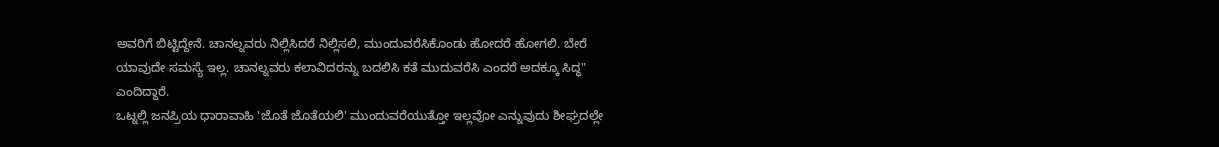ಅವರಿಗೆ ಬಿಟ್ಟಿದ್ದೇನೆ. ಚಾನಲ್ನವರು ನಿಲ್ಲಿಸಿದರೆ ನಿಲ್ಲಿಸಲಿ, ಮುಂದುವರೆಸಿಕೊಂಡು ಹೋದರೆ ಹೋಗಲಿ. ಬೇರೆ ಯಾವುದೇ ಸಮಸ್ಯೆ ಇಲ್ಲ. ಚಾನಲ್ನವರು ಕಲಾವಿದರನ್ನು ಬದಲಿಸಿ ಕತೆ ಮುದುವರೆಸಿ ಎಂದರೆ ಅದಕ್ಕೂ ಸಿದ್ಧ" ಎಂದಿದ್ದಾರೆ.
ಒಟ್ನಲ್ಲಿ ಜನಪ್ರಿಯ ಧಾರಾವಾಹಿ 'ಜೊತೆ ಜೊತೆಯಲಿ' ಮುಂದುವರೆಯುತ್ತೋ ಇಲ್ಲವೋ ಎನ್ನುವುದು ಶೀಘ್ರದಲ್ಲೇ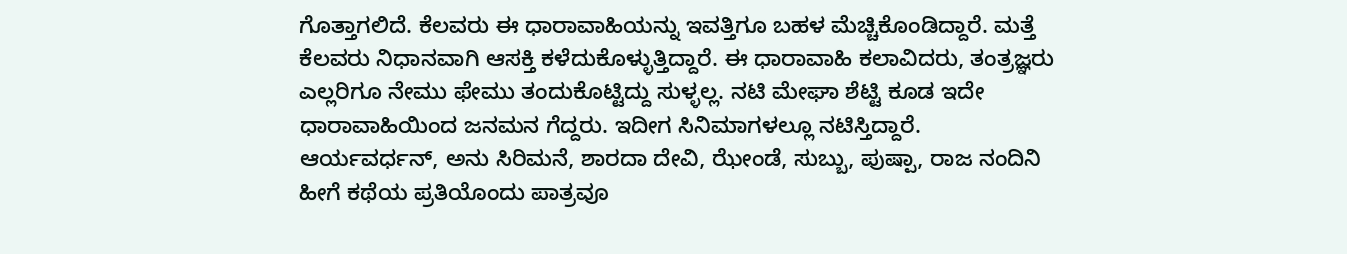ಗೊತ್ತಾಗಲಿದೆ. ಕೆಲವರು ಈ ಧಾರಾವಾಹಿಯನ್ನು ಇವತ್ತಿಗೂ ಬಹಳ ಮೆಚ್ಚಿಕೊಂಡಿದ್ದಾರೆ. ಮತ್ತೆ ಕೆಲವರು ನಿಧಾನವಾಗಿ ಆಸಕ್ತಿ ಕಳೆದುಕೊಳ್ಳುತ್ತಿದ್ದಾರೆ. ಈ ಧಾರಾವಾಹಿ ಕಲಾವಿದರು, ತಂತ್ರಜ್ಞರು ಎಲ್ಲರಿಗೂ ನೇಮು ಫೇಮು ತಂದುಕೊಟ್ಟಿದ್ದು ಸುಳ್ಳಲ್ಲ. ನಟಿ ಮೇಘಾ ಶೆಟ್ಟಿ ಕೂಡ ಇದೇ ಧಾರಾವಾಹಿಯಿಂದ ಜನಮನ ಗೆದ್ದರು. ಇದೀಗ ಸಿನಿಮಾಗಳಲ್ಲೂ ನಟಿಸ್ತಿದ್ದಾರೆ.
ಆರ್ಯವರ್ಧನ್, ಅನು ಸಿರಿಮನೆ, ಶಾರದಾ ದೇವಿ, ಝೇಂಡೆ, ಸುಬ್ಬು, ಪುಷ್ಪಾ, ರಾಜ ನಂದಿನಿ ಹೀಗೆ ಕಥೆಯ ಪ್ರತಿಯೊಂದು ಪಾತ್ರವೂ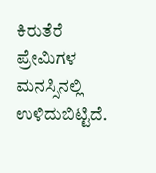ಕಿರುತೆರೆ ಪ್ರೇಮಿಗಳ ಮನಸ್ಸಿನಲ್ಲಿ ಉಳಿದುಬಿಟ್ಟಿದೆ.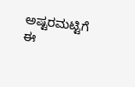ಅಷ್ಟರಮಟ್ಟಿಗೆ ಈ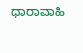ಧಾರಾವಾಹಿ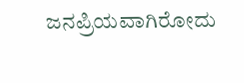ಜನಪ್ರಿಯವಾಗಿರೋದು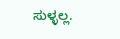ಸುಳ್ಳಲ್ಲ.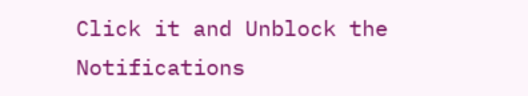Click it and Unblock the Notifications